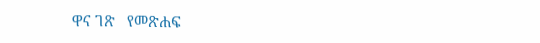ዋና ገጽ   የመጽሐፍ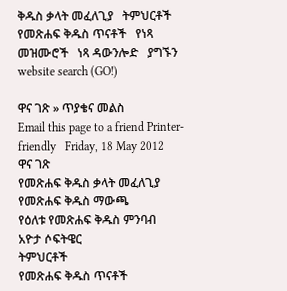ቅዱስ ቃላት መፈለጊያ   ትምህርቶች   የመጽሐፍ ቅዱስ ጥናቶች   የነጻ መዝሙሮች   ነጻ ዳውንሎድ   ያግኙን
website search (GO!)

ዋና ገጽ » ጥያቄና መልስ
Email this page to a friend Printer-friendly   Friday, 18 May 2012
ዋና ገጽ
የመጽሐፍ ቅዱስ ቃላት መፈለጊያ
የመጽሐፍ ቅዱስ ማውጫ
የዕለቱ የመጽሐፍ ቅዱስ ምንባብ
አዮታ ሶፍትዌር
ትምህርቶች
የመጽሐፍ ቅዱስ ጥናቶች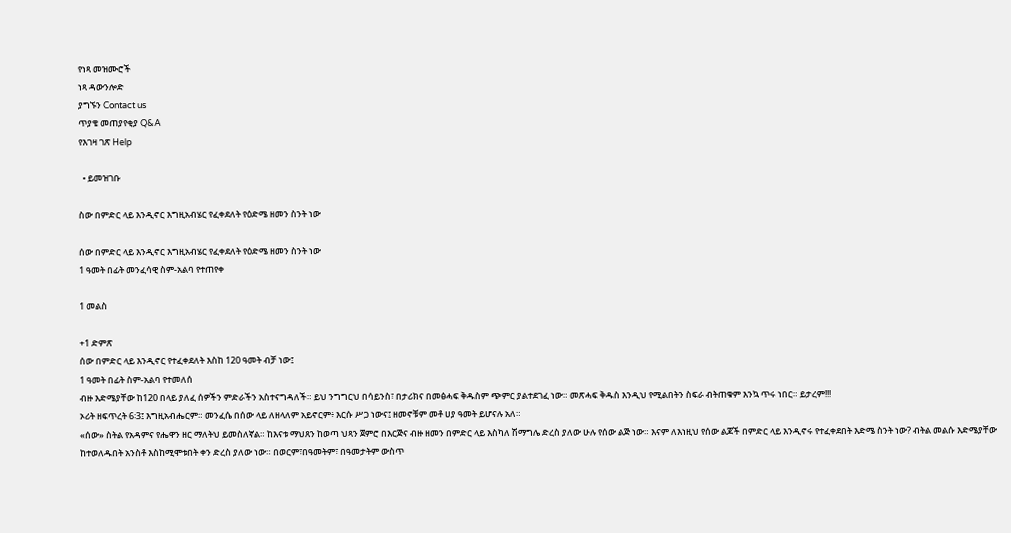የነጻ መዝሙሮች
ነጻ ዳውንሎድ
ያግኙን Contact us
ጥያቄ መጠያየቂያ Q&A
የእገዛ ገጽ Help

  • ይመዝገቡ

ስው በምድር ላይ እንዲኖር እግዚአብሄር የፈቀደለት የዕድሜ ዘመን ስንት ነው

ሰው በምድር ላይ እንዲኖር እግዚአብሄር የፈቀደለት የዕድሜ ዘመን ስንት ነው
1 ዓመት በፊት መንፈሳዊ ስም-አልባ የተጠየቀ

1 መልስ

+1 ድምጽ
ሰው በምድር ላይ እንዲኖር የተፈቀደለት እስከ 120 ዓመት ብቻ ነው፤
1 ዓመት በፊት ስም-አልባ የተመለሰ
ብዙ እድሜያቸው ከ120 በላይ ያለፈ ሰዎችን ምድራችን አስተናግዳለች። ይህ ንግግርህ በሳይንስ፣ በታሪክና በመፅሓፍ ቅዱስም ጭምር ያልተደገፈ ነው። መጽሓፍ ቅዱስ እንዲህ የሚልበትን ስፍራ ብትጠቁም እንኳ ጥሩ ነበር። ይታረም!!!
ኦሪት ዘፍጥረት 6፡3፤ እግዚአብሔርም። መንፈሴ በሰው ላይ ለዘላለም አይኖርም፥ እርሱ ሥጋ ነውና፤ ዘመኖቹም መቶ ሀያ ዓመት ይሆናሉ አለ።
«ሰው» ስትል የአዳምና የሔዋን ዘር ማለትህ ይመስለኛል። ከእናቱ ማህጸን ከወጣ ህጻን ጀምሮ በእርጅና ብዙ ዘመን በምድር ላይ እስካለ ሽማግሌ ድረስ ያለው ሁሉ የሰው ልጅ ነው። እናም ለእነዚህ የሰው ልጆች በምድር ላይ እንዲኖሩ የተፈቀደበት እድሜ ስንት ነው? ብትል መልሱ እድሜያቸው ከተወለዱበት አንስቶ እስከሚሞቱበት ቀን ድረስ ያለው ነው። በወርም፣በዓመትም፣ በዓመታትም ውስጥ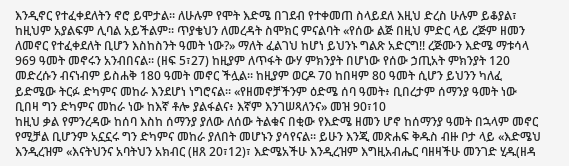እንዲኖር የተፈቀደለትን ኖሮ ይሞታል። ለሁሉም የሞት እድሜ በገደብ የተቀመጠ ስላይደለ እዚህ ድረስ ሁሉም ይቆያል፣ ከዚህም አያልፍም ሊባል አይችልም። ጥያቄህን ለመረዳት ስሞክር ምናልባት «የሰው ልጅ በዚህ ምድር ላይ ረጅም ዘመን ለመኖር የተፈቀደለት ቢሆን እስከስንት ዓመት ነው?» ማለት ፈልገህ ከሆነ ይህንኑ ግልጽ አድርግ!! ረጅሙን እድሜ ማቱሳላ 969 ዓመት መኖሩን አንብበናል። (ዘፍ 5፣27) ከዚያም ለጥፋት ውሃ ምክንያት በሆነው የሰው ኃጢአት ምክንያት 120 መድረሱን ብናነብም ይስሐቅ 180 ዓመት መኖር ችሏል። ከዚያም ወርዶ 70 ከበዛም 80 ዓመት ሲሆን ይህንን ካለፈ ይድሜው ትርፉ ድካምና መከራ እንደሆነ ነግሮናል። «የዘመኖቻችንም ዕድሜ ሰባ ዓመት፥ ቢበረታም ሰማንያ ዓመት ነው ቢበዛ ግን ድካምና መከራ ነው ከእኛ ቶሎ ያልፋልና፥ እኛም እንገሠጻለንና» መዝ 90፣10
ከዚህ ቃል የምንረዳው ከሰባ እስከ ሰማንያ ያለው ለሰው ትልቁና በቂው የእድሜ ዘመን ሆኖ ከሰማንያ ዓመት በኋላም መኖር የሚቻል ቢሆንም አኗኗሩ ግን ድካምና መከራ ያለበት መሆኑን ያሳየናል። ይሁን እንጂ መጽሐፍ ቅዱስ ብዙ ቦታ ላይ «እድሜህ እንዲረዝም «እናትህንና አባትህን አክብር (ዘጸ 20፣12)፣ እድሜአችሁ እንዲረዝም እግዚአብሔር ባዘዛችሁ መንገድ ሂዱ(ዘዳ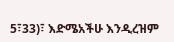5፣33)፣ እድሜአችሁ እንዲረዝም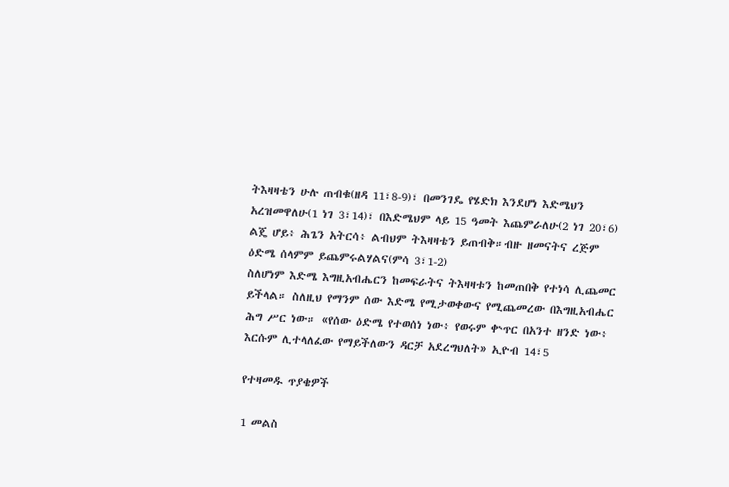ትእዛዛቴን ሁሉ ጠብቁ(ዘዳ 11፣8-9)፣ በመንገዴ የሄድክ እንደሆነ እድሜህን አረዝመዋለሁ(1 ነገ 3፣14)፣ በእድሜህም ላይ 15 ዓመት እጨምራለሁ(2 ነገ 20፣6)
ልጄ ሆይ፥ ሕጌን አትርሳ፥ ልብህም ትእዛዛቴን ይጠብቅ።ብዙ ዘመናትና ረጅም ዕድሜ ሰላምም ይጨምሩልሃልና(ምሳ 3፣1-2)
ስለሆነም እድሜ እግዚአብሔርን ከመፍራትና ትእዛዛቱን ከመጠበቅ የተነሳ ሊጨመር ይችላል። ስለዚህ የማንም ሰው እድሜ የሚታወቀውና የሚጨመረው በእግዚአብሔር ሕግ ሥር ነው። «የሰው ዕድሜ የተወሰነ ነው፥ የወሩም ቍጥር በአንተ ዘንድ ነው፥ እርሱም ሊተላለፈው የማይችለውን ዳርቻ አደረግህለት» ኢዮብ 14፣5

የተዛመዱ ጥያቄዎች

1 መልስ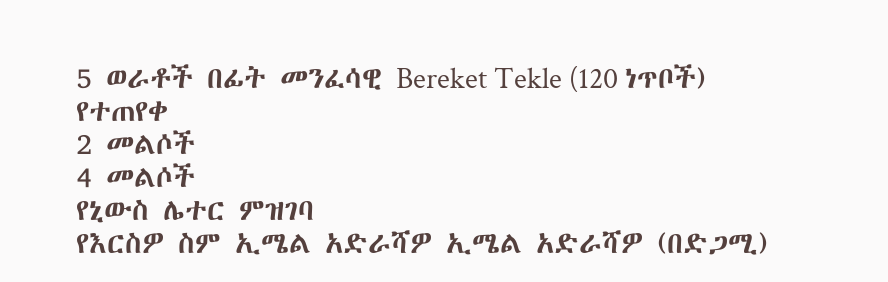5 ወራቶች በፊት መንፈሳዊ Bereket Tekle (120 ነጥቦች) የተጠየቀ
2 መልሶች
4 መልሶች
የኒውስ ሌተር ምዝገባ
የእርስዎ ስም ኢሜል አድራሻዎ ኢሜል አድራሻዎ (በድጋሚ)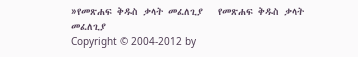»የመጽሐፍ ቅዱስ ቃላት መፈለጊያ   የመጽሐፍ ቅዱስ ቃላት መፈለጊያ
Copyright © 2004-2012 by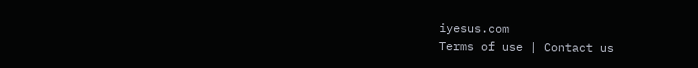iyesus.com
Terms of use | Contact us